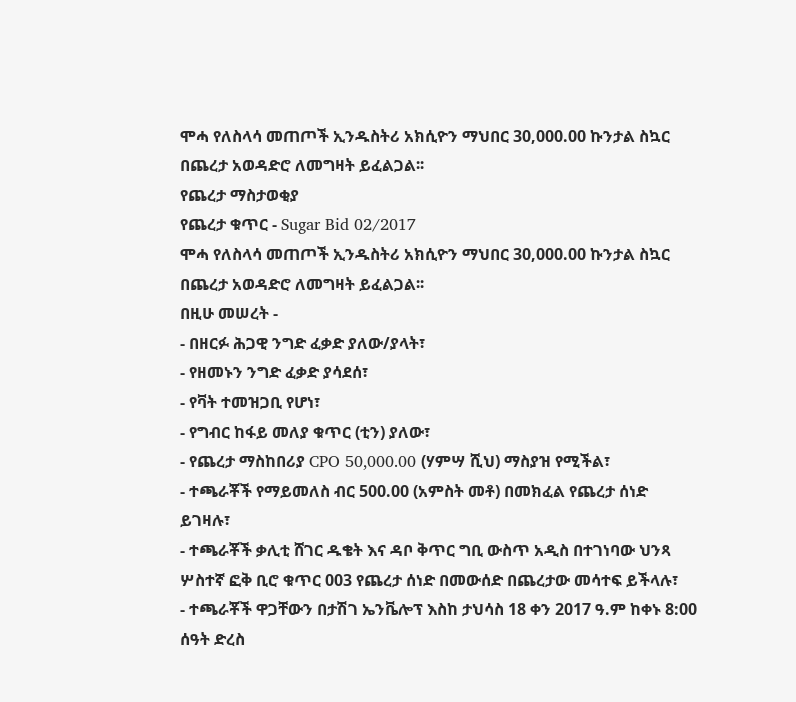ሞሓ የለስላሳ መጠጦች ኢንዱስትሪ አክሲዮን ማህበር 30,000.00 ኩንታል ስኳር በጨረታ አወዳድሮ ለመግዛት ይፈልጋል፡፡
የጨረታ ማስታወቂያ
የጨረታ ቁጥር - Sugar Bid 02/2017
ሞሓ የለስላሳ መጠጦች ኢንዱስትሪ አክሲዮን ማህበር 30,000.00 ኩንታል ስኳር በጨረታ አወዳድሮ ለመግዛት ይፈልጋል፡፡
በዚሁ መሠረት -
- በዘርፉ ሕጋዊ ንግድ ፈቃድ ያለው/ያላት፣
- የዘመኑን ንግድ ፈቃድ ያሳደሰ፣
- የቫት ተመዝጋቢ የሆነ፣
- የግብር ከፋይ መለያ ቁጥር (ቲን) ያለው፣
- የጨረታ ማስከበሪያ CPO 50,000.00 (ሃምሣ ሺህ) ማስያዝ የሚችል፣
- ተጫራቾች የማይመለስ ብር 500.00 (አምስት መቶ) በመክፈል የጨረታ ሰነድ ይገዛሉ፣
- ተጫራቾች ቃሊቲ ሸገር ዱቄት እና ዳቦ ቅጥር ግቢ ውስጥ አዲስ በተገነባው ህንጻ ሦስተኛ ፎቅ ቢሮ ቁጥር 003 የጨረታ ሰነድ በመውሰድ በጨረታው መሳተፍ ይችላሉ፣
- ተጫራቾች ዋጋቸውን በታሽገ ኤንቬሎፕ እስከ ታህሳስ 18 ቀን 2017 ዓ.ም ከቀኑ 8:00 ሰዓት ድረስ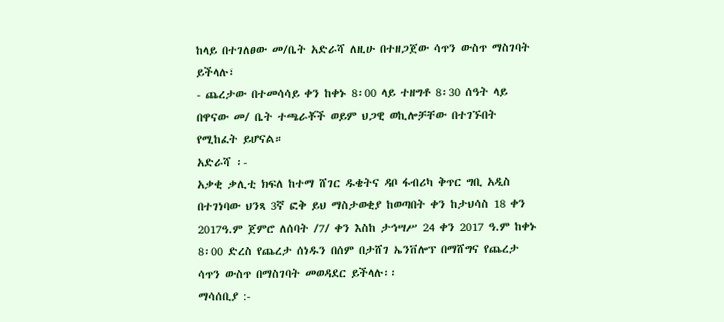ከላይ በተገለፀው መ/ቤት አድራሻ ለዚሁ በተዘጋጀው ሳጥን ውስጥ ማስገባት ይችላሉ፣
- ጨረታው በተመሳሳይ ቀን ከቀኑ 8፡00 ላይ ተዘግቶ 8፡30 ሰዓት ላይ በዋናው መ/ ቤት ተጫራቾች ወይም ህጋዊ ወኪሎቻቸው በተገኙበት የሚከፈት ይሆናል።
አድራሻ ፡-
አቃቂ ቃሊቲ ክፍለ ከተማ ሸገር ዱቄትና ዳቦ ፋብሪካ ቅጥር ግቢ አዲስ በተገነባው ህንጻ 3ኛ ፎቅ ይህ ማስታወቂያ ከወጣበት ቀን ከታህሳስ 18 ቀን 2017ዓ.ም ጀምሮ ለሰባት /7/ ቀን እስከ ታኅሣሥ 24 ቀን 2017 ዓ.ም ከቀኑ 8፡00 ድረስ የጨረታ ሰነዱን በሰም በታሸገ ኤንቨሎፕ በማሸግና የጨረታ ሳጥን ውስጥ በማስገባት መወዳደር ይችላሉ፡፡
ማሳሰቢያ :-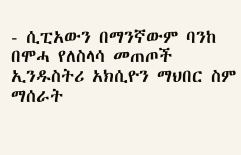- ሲፒአውን በማንኛውም ባንከ በሞሓ የለስላሳ መጠጦች ኢንዱስትሪ አክሲዮን ማህበር ስም ማሰራት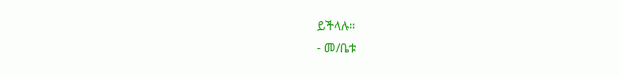ይችላሉ።
- መ/ቤቱ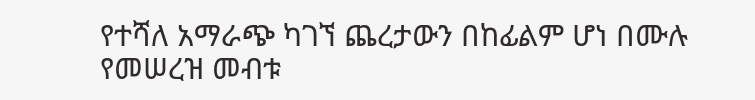የተሻለ አማራጭ ካገኘ ጨረታውን በከፊልም ሆነ በሙሉ የመሠረዝ መብቱ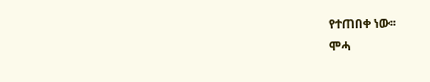የተጠበቀ ነው፡፡
ሞሓ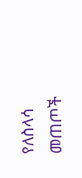የለስላሳ መጠጦች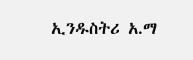ኢንዱስትሪ አ.ማ